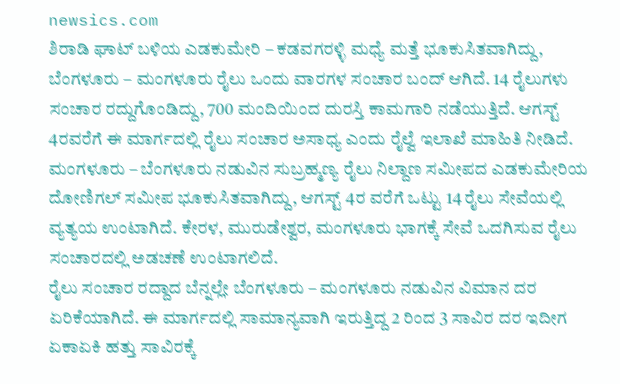newsics.com
ಶಿರಾಡಿ ಘಾಟ್ ಬಳಿಯ ಎಡಕುಮೇರಿ – ಕಡವಗರಳ್ಳಿ ಮಧ್ಯೆ ಮತ್ತೆ ಭೂಕುಸಿತವಾಗಿದ್ದು, ಬೆಂಗಳೂರು – ಮಂಗಳೂರು ರೈಲು ಒಂದು ವಾರಗಳ ಸಂಚಾರ ಬಂದ್ ಆಗಿದೆ. 14 ರೈಲುಗಳು ಸಂಚಾರ ರದ್ದುಗೊಂಡಿದ್ದು, 700 ಮಂದಿಯಿಂದ ದುರಸ್ತಿ ಕಾಮಗಾರಿ ನಡೆಯುತ್ತಿದೆ. ಆಗಸ್ಟ್ 4ರವರೆಗೆ ಈ ಮಾರ್ಗದಲ್ಲಿ ರೈಲು ಸಂಚಾರ ಅಸಾಧ್ಯ ಎಂದು ರೈಲ್ವೆ ಇಲಾಖೆ ಮಾಹಿತಿ ನೀಡಿದೆ.
ಮಂಗಳೂರು – ಬೆಂಗಳೂರು ನಡುವಿನ ಸುಬ್ರಹ್ಮಣ್ಯ ರೈಲು ನಿಲ್ದಾಣ ಸಮೀಪದ ಎಡಕುಮೇರಿಯ ದೋಣಿಗಲ್ ಸಮೀಪ ಭೂಕುಸಿತವಾಗಿದ್ದು, ಆಗಸ್ಟ್ 4ರ ವರೆಗೆ ಒಟ್ಟು 14 ರೈಲು ಸೇವೆಯಲ್ಲಿ ವ್ಯತ್ಯಯ ಉಂಟಾಗಿದೆ. ಕೇರಳ, ಮುರುಡೇಶ್ವರ, ಮಂಗಳೂರು ಭಾಗಕ್ಕೆ ಸೇವೆ ಒದಗಿಸುವ ರೈಲು ಸಂಚಾರದಲ್ಲಿ ಅಡಚಣೆ ಉಂಟಾಗಲಿದೆ.
ರೈಲು ಸಂಚಾರ ರದ್ದಾದ ಬೆನ್ನಲ್ಲೇ ಬೆಂಗಳೂರು – ಮಂಗಳೂರು ನಡುವಿನ ವಿಮಾನ ದರ ಏರಿಕೆಯಾಗಿದೆ. ಈ ಮಾರ್ಗದಲ್ಲಿ ಸಾಮಾನ್ಯವಾಗಿ ಇರುತ್ತಿದ್ದ 2 ರಿಂದ 3 ಸಾವಿರ ದರ ಇದೀಗ ಏಕಾಏಕಿ ಹತ್ತು ಸಾವಿರಕ್ಕೆ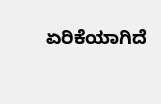ಏರಿಕೆಯಾಗಿದೆ